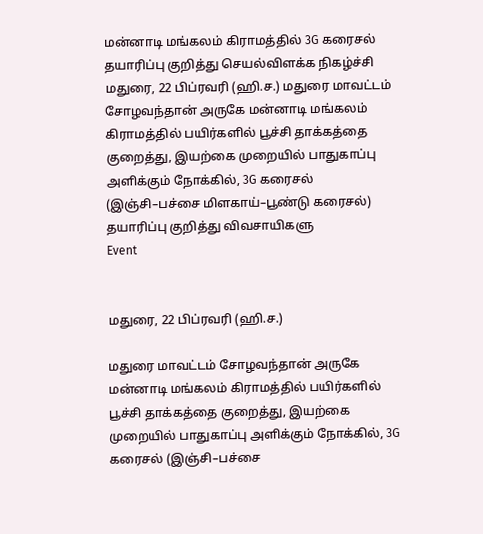மன்னாடி மங்கலம் கிராமத்தில் 3G கரைசல் தயாரிப்பு குறித்து செயல்விளக்க நிகழ்ச்சி
மதுரை, 22 பிப்ரவரி (ஹி.ச.) மதுரை மாவட்டம் சோழவந்தான் அருகே மன்னாடி மங்கலம் கிராமத்தில் பயிர்களில் பூச்சி தாக்கத்தை குறைத்து, இயற்கை முறையில் பாதுகாப்பு அளிக்கும் நோக்கில், 3G கரைசல் (இஞ்சி–பச்சை மிளகாய்–பூண்டு கரைசல்) தயாரிப்பு குறித்து விவசாயிகளு
Event


மதுரை, 22 பிப்ரவரி (ஹி.ச.)

மதுரை மாவட்டம் சோழவந்தான் அருகே மன்னாடி மங்கலம் கிராமத்தில் பயிர்களில் பூச்சி தாக்கத்தை குறைத்து, இயற்கை முறையில் பாதுகாப்பு அளிக்கும் நோக்கில், 3G கரைசல் (இஞ்சி–பச்சை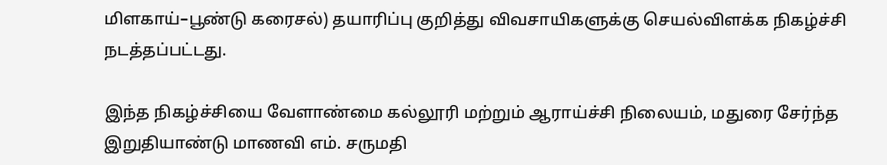மிளகாய்–பூண்டு கரைசல்) தயாரிப்பு குறித்து விவசாயிகளுக்கு செயல்விளக்க நிகழ்ச்சி நடத்தப்பட்டது.

இந்த நிகழ்ச்சியை வேளாண்மை கல்லூரி மற்றும் ஆராய்ச்சி நிலையம், மதுரை சேர்ந்த இறுதியாண்டு மாணவி எம். சருமதி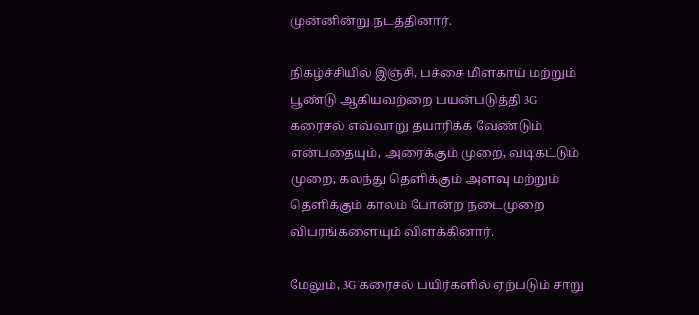முன்னின்று நடத்தினார்.

நிகழ்ச்சியில் இஞ்சி, பச்சை மிளகாய் மற்றும் பூண்டு ஆகியவற்றை பயன்படுத்தி 3G கரைசல் எவ்வாறு தயாரிக்க வேண்டும் என்பதையும், அரைக்கும் முறை, வடிகட்டும் முறை, கலந்து தெளிக்கும் அளவு மற்றும் தெளிக்கும் காலம் போன்ற நடைமுறை விபரங்களையும் விளக்கினார்.

மேலும், 3G கரைசல் பயிர்களில் ஏற்படும் சாறு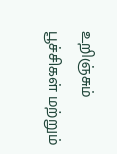உறிஞ்சும் பூச்சிகள் மற்றும்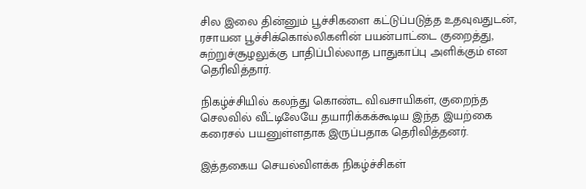சில இலை தின்னும் பூச்சிகளை கட்டுப்படுத்த உதவுவதுடன், ரசாயன பூச்சிக்கொல்லிகளின் பயன்பாட்டை குறைத்து, சுற்றுச்சூழலுக்கு பாதிப்பில்லாத பாதுகாப்பு அளிக்கும் என தெரிவித்தார்.

நிகழ்ச்சியில் கலந்து கொண்ட விவசாயிகள், குறைந்த செலவில் வீட்டிலேயே தயாரிக்கக்கூடிய இந்த இயற்கை கரைசல் பயனுள்ளதாக இருப்பதாக தெரிவித்தனர்.

இத்தகைய செயல்விளக்க நிகழ்ச்சிகள்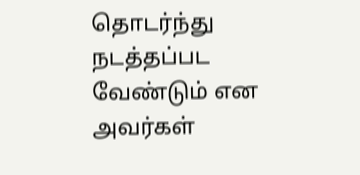தொடர்ந்து நடத்தப்பட வேண்டும் என அவர்கள்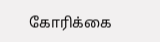கோரிக்கை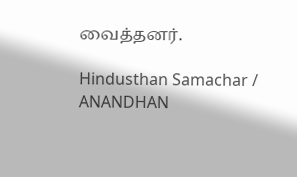வைத்தனர்.

Hindusthan Samachar / ANANDHAN